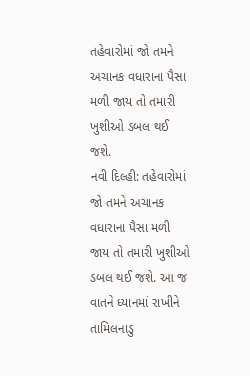તહેવારોમાં જો તમને અચાનક વધારાના પૈસા મળી જાય તો તમારી ખુશીઓ ડબલ થઈ જશે.
નવી દિલ્હી: તહેવારોમાં જો તમને અચાનક વધારાના પૈસા મળી જાય તો તમારી ખુશીઓ ડબલ થઈ જશે. આ જ વાતને ધ્યાનમાં રાખીને તામિલનાડુ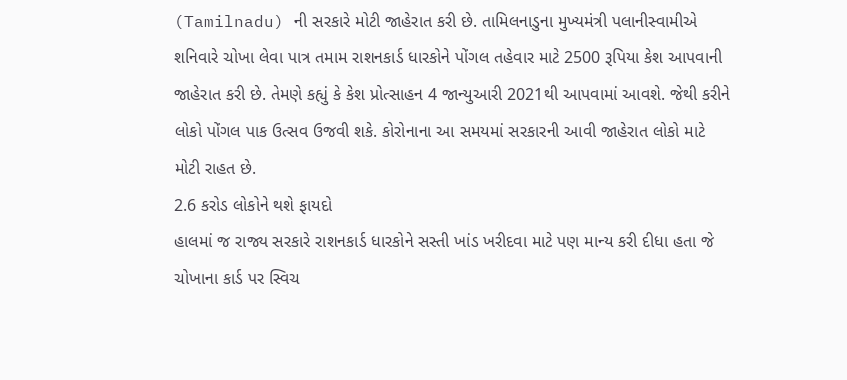(Tamilnadu) ની સરકારે મોટી જાહેરાત કરી છે. તામિલનાડુના મુખ્યમંત્રી પલાનીસ્વામીએ શનિવારે ચોખા લેવા પાત્ર તમામ રાશનકાર્ડ ધારકોને પોંગલ તહેવાર માટે 2500 રૂપિયા કેશ આપવાની જાહેરાત કરી છે. તેમણે કહ્યું કે કેશ પ્રોત્સાહન 4 જાન્યુઆરી 2021થી આપવામાં આવશે. જેથી કરીને લોકો પોંગલ પાક ઉત્સવ ઉજવી શકે. કોરોનાના આ સમયમાં સરકારની આવી જાહેરાત લોકો માટે મોટી રાહત છે.
2.6 કરોડ લોકોને થશે ફાયદો
હાલમાં જ રાજ્ય સરકારે રાશનકાર્ડ ધારકોને સસ્તી ખાંડ ખરીદવા માટે પણ માન્ય કરી દીધા હતા જે ચોખાના કાર્ડ પર સ્વિચ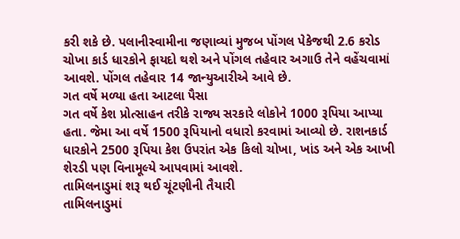કરી શકે છે. પલાનીસ્વામીના જણાવ્યાં મુજબ પોંગલ પેકેજથી 2.6 કરોડ ચોખા કાર્ડ ધારકોને ફાયદો થશે અને પોંગલ તહેવાર અગાઉ તેને વહેંચવામાં આવશે. પોંગલ તહેવાર 14 જાન્યુઆરીએ આવે છે.
ગત વર્ષે મળ્યા હતા આટલા પૈસા
ગત વર્ષે કેશ પ્રોત્સાહન તરીકે રાજ્ય સરકારે લોકોને 1000 રૂપિયા આપ્યા હતા. જેમા આ વર્ષે 1500 રૂપિયાનો વધારો કરવામાં આવ્યો છે. રાશનકાર્ડ ધારકોને 2500 રૂપિયા કેશ ઉપરાંત એક કિલો ચોખા, ખાંડ અને એક આખી શેરડી પણ વિનામૂલ્યે આપવામાં આવશે.
તામિલનાડુમાં શરૂ થઈ ચૂંટણીની તૈયારી
તામિલનાડુમાં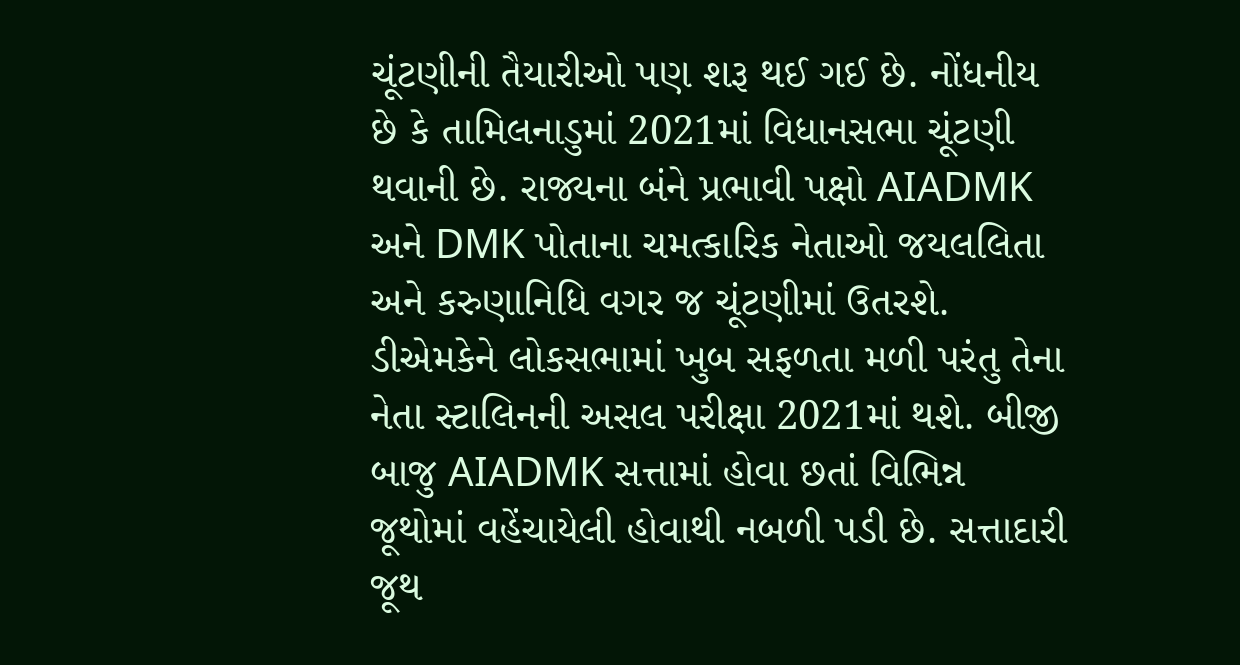ચૂંટણીની તૈયારીઓ પણ શરૂ થઈ ગઈ છે. નોંધનીય છે કે તામિલનાડુમાં 2021માં વિધાનસભા ચૂંટણી થવાની છે. રાજ્યના બંને પ્રભાવી પક્ષો AIADMK અને DMK પોતાના ચમત્કારિક નેતાઓ જયલલિતા અને કરુણાનિધિ વગર જ ચૂંટણીમાં ઉતરશે. ડીએમકેને લોકસભામાં ખુબ સફળતા મળી પરંતુ તેના નેતા સ્ટાલિનની અસલ પરીક્ષા 2021માં થશે. બીજી બાજુ AIADMK સત્તામાં હોવા છતાં વિભિન્ન જૂથોમાં વહેંચાયેલી હોવાથી નબળી પડી છે. સત્તાદારી જૂથ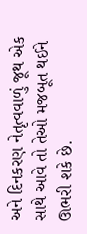અને દિનકરણ નેતૃત્વવાળું જૂથ એક સાથે આવે તો તેઓ મજબૂત થઈને ઊભરી શકે છે.